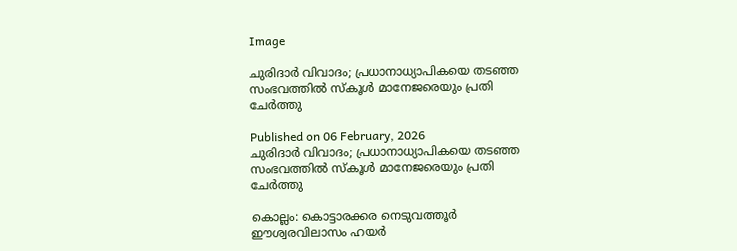Image

ചുരിദാർ വിവാദം; പ്രധാനാധ്യാപികയെ തടഞ്ഞ സംഭവത്തിൽ സ്കൂൾ മാനേജരെയും പ്രതി ചേർത്തു

Published on 06 February, 2026
ചുരിദാർ വിവാദം; പ്രധാനാധ്യാപികയെ തടഞ്ഞ സംഭവത്തിൽ സ്കൂൾ മാനേജരെയും പ്രതി ചേർത്തു

കൊല്ലം: കൊട്ടാരക്കര നെടുവത്തൂർ ഈശ്വരവിലാസം ഹയർ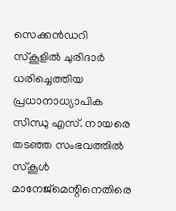സെക്കൻഡറി സ്കൂളിൽ ചുരിദാർ ധരിച്ചെത്തിയ പ്രധാനാധ്യാപിക സിന്ധു എസ്. നായരെ തടഞ്ഞ സംഭവത്തിൽ സ്കൂൾ മാനേജ്‌മെന്റിനെതിരെ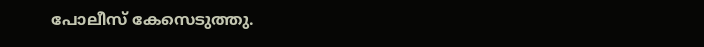പോലീസ് കേസെടുത്തു.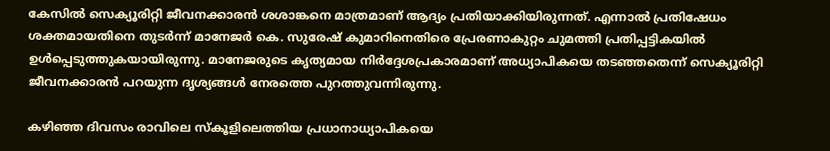കേസിൽ സെക്യൂരിറ്റി ജീവനക്കാരൻ ശശാങ്കനെ മാത്രമാണ് ആദ്യം പ്രതിയാക്കിയിരുന്നത്. എന്നാൽ പ്രതിഷേധം ശക്തമായതിനെ തുടർന്ന് മാനേജർ കെ. സുരേഷ് കുമാറിനെതിരെ പ്രേരണാകുറ്റം ചുമത്തി പ്രതിപ്പട്ടികയിൽ ഉൾപ്പെടുത്തുകയായിരുന്നു. മാനേജരുടെ കൃത്യമായ നിർദ്ദേശപ്രകാരമാണ് അധ്യാപികയെ തടഞ്ഞതെന്ന് സെക്യൂരിറ്റി ജീവനക്കാരൻ പറയുന്ന ദൃശ്യങ്ങൾ നേരത്തെ പുറത്തുവന്നിരുന്നു.

കഴിഞ്ഞ ദിവസം രാവിലെ സ്കൂളിലെത്തിയ പ്രധാനാധ്യാപികയെ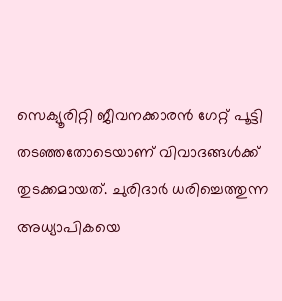സെക്യൂരിറ്റി ജീവനക്കാരൻ ഗേറ്റ് പൂട്ടി തടഞ്ഞതോടെയാണ് വിവാദങ്ങൾക്ക് തുടക്കമായത്. ചുരിദാർ ധരിച്ചെത്തുന്ന അധ്യാപികയെ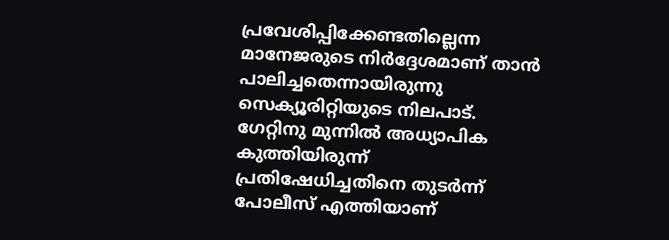പ്രവേശിപ്പിക്കേണ്ടതില്ലെന്ന മാനേജരുടെ നിർദ്ദേശമാണ് താൻ പാലിച്ചതെന്നായിരുന്നു സെക്യൂരിറ്റിയുടെ നിലപാട്. ഗേറ്റിനു മുന്നിൽ അധ്യാപിക കുത്തിയിരുന്ന് പ്രതിഷേധിച്ചതിനെ തുടർന്ന് പോലീസ് എത്തിയാണ്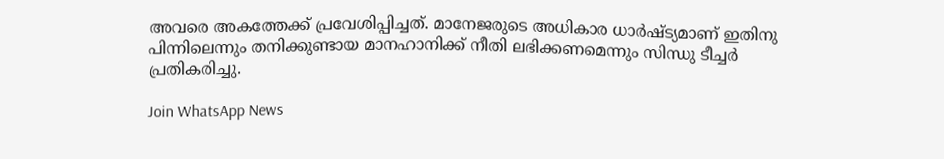അവരെ അകത്തേക്ക് പ്രവേശിപ്പിച്ചത്. മാനേജരുടെ അധികാര ധാർഷ്ട്യമാണ് ഇതിനു പിന്നിലെന്നും തനിക്കുണ്ടായ മാനഹാനിക്ക് നീതി ലഭിക്കണമെന്നും സിന്ധു ടീച്ചർ പ്രതികരിച്ചു.

Join WhatsApp News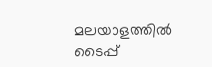മലയാളത്തില്‍ ടൈപ്പ്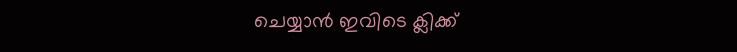ചെയ്യാന്‍ ഇവിടെ ക്ലിക്ക്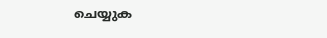ചെയ്യുക